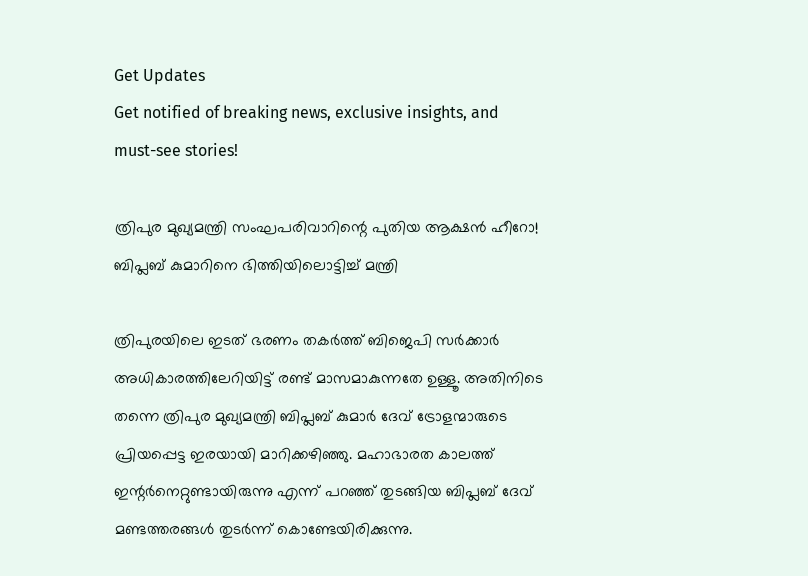Get Updates
Get notified of breaking news, exclusive insights, and must-see stories!

ത്രിപുര മുഖ്യമന്ത്രി സംഘപരിവാറിന്റെ പുതിയ ആക്ഷന്‍ ഹീറോ! ബിപ്ലബ് കുമാറിനെ ഭിത്തിയിലൊട്ടിച്ച് മന്ത്രി

ത്രിപുരയിലെ ഇടത് ഭരണം തകര്‍ത്ത് ബിജെപി സര്‍ക്കാര്‍ അധികാരത്തിലേറിയിട്ട് രണ്ട് മാസമാകുന്നതേ ഉള്ളൂ. അതിനിടെ തന്നെ ത്രിപുര മുഖ്യമന്ത്രി ബിപ്ലബ് കുമാര്‍ ദേവ് ട്രോളന്മാരുടെ പ്രിയപ്പെട്ട ഇരയായി മാറിക്കഴിഞ്ഞു. മഹാഭാരത കാലത്ത് ഇന്റര്‍നെറ്റുണ്ടായിരുന്നു എന്ന് പറഞ്ഞ് തുടങ്ങിയ ബിപ്ലബ് ദേവ് മണ്ടത്തരങ്ങള്‍ തുടര്‍ന്ന് കൊണ്ടേയിരിക്കുന്നു.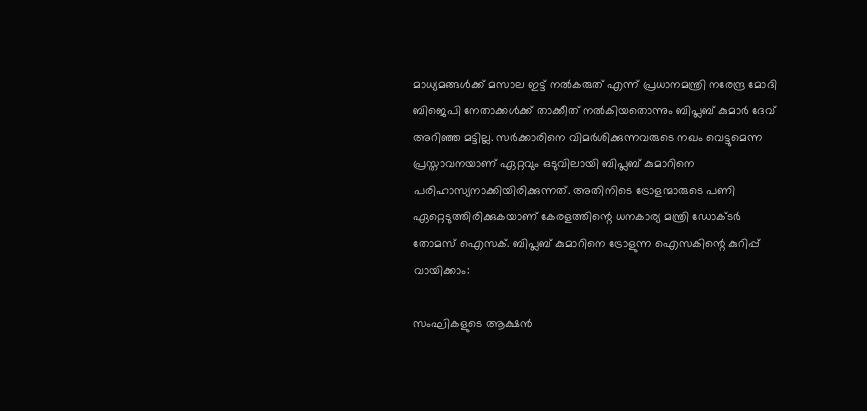മാധ്യമങ്ങള്‍ക്ക് മസാല ഇട്ട് നല്‍കരുത് എന്ന് പ്രധാനമന്ത്രി നരേന്ദ്ര മോദി ബിജെപി നേതാക്കള്‍ക്ക് താക്കീത് നല്‍കിയതൊന്നും ബിപ്ലബ് കുമാര്‍ ദേവ് അറിഞ്ഞ മട്ടില്ല. സര്‍ക്കാരിനെ വിമര്‍ശിക്കുന്നവരുടെ നഖം വെട്ടുമെന്ന പ്രസ്താവനയാണ് ഏറ്റവും ഒടുവിലായി ബിപ്ലബ് കുമാറിനെ പരിഹാസ്യനാക്കിയിരിക്കുന്നത്. അതിനിടെ ട്രോളന്മാരുടെ പണി ഏറ്റെടുത്തിരിക്കുകയാണ് കേരളത്തിന്റെ ധനകാര്യ മന്ത്രി ഡോക്ടര്‍ തോമസ് ഐസക്. ബിപ്ലബ് കുമാറിനെ ട്രോളുന്ന ഐസകിന്റെ കുറിപ്പ് വായിക്കാം:

സംഘികളുടെ ആക്ഷൻ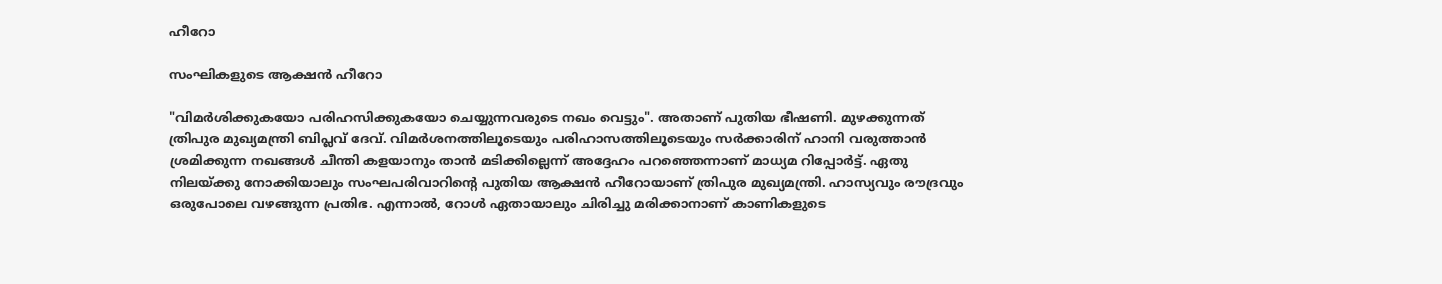ഹീറോ

സംഘികളുടെ ആക്ഷൻ ഹീറോ

"വിമര്‍ശിക്കുകയോ പരിഹസിക്കുകയോ ചെയ്യുന്നവരുടെ നഖം വെട്ടും". അതാണ് പുതിയ ഭീഷണി. മുഴക്കുന്നത് ത്രിപുര മുഖ്യമന്ത്രി ബിപ്ലവ് ദേവ്. വിമര്‍ശനത്തിലൂടെയും പരിഹാസത്തിലൂടെയും സര്‍ക്കാരിന് ഹാനി വരുത്താന്‍ ശ്രമിക്കുന്ന നഖങ്ങള്‍ ചീന്തി കളയാനും താന്‍ മടിക്കില്ലെന്ന് അദ്ദേഹം പറഞ്ഞെന്നാണ് മാധ്യമ റിപ്പോര്‍ട്ട്. ഏതു നിലയ്ക്കു നോക്കിയാലും സംഘപരിവാറിന്റെ പുതിയ ആക്ഷന്‍ ഹീറോയാണ് ത്രിപുര മുഖ്യമന്ത്രി. ഹാസ്യവും രൗദ്രവും ഒരുപോലെ വഴങ്ങുന്ന പ്രതിഭ. എന്നാല്‍, റോള്‍ ഏതായാലും ചിരിച്ചു മരിക്കാനാണ് കാണികളുടെ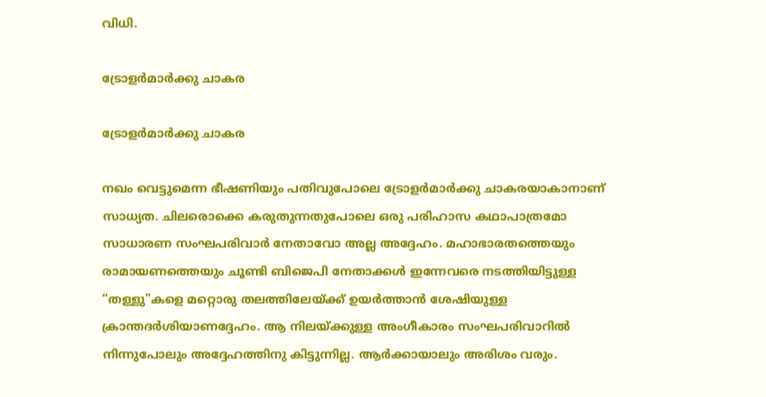വിധി.

ട്രോളര്‍മാര്‍ക്കു ചാകര

ട്രോളര്‍മാര്‍ക്കു ചാകര

നഖം വെട്ടുമെന്ന ഭീഷണിയും പതിവുപോലെ ട്രോളര്‍മാര്‍ക്കു ചാകരയാകാനാണ് സാധ്യത. ചിലരൊക്കെ കരുതുന്നതുപോലെ ഒരു പരിഹാസ കഥാപാത്രമോ സാധാരണ സംഘപരിവാര്‍ നേതാവോ അല്ല അദ്ദേഹം. മഹാഭാരതത്തെയും രാമായണത്തെയും ചൂണ്ടി ബിജെപി നേതാക്കള്‍ ഇന്നേവരെ നടത്തിയിട്ടുള്ള “തള്ളു"കളെ മറ്റൊരു തലത്തിലേയ്ക്ക് ഉയര്‍ത്താന്‍ ശേഷിയുള്ള ക്രാന്തദര്‍ശിയാണദ്ദേഹം. ആ നിലയ്ക്കുള്ള അംഗീകാരം സംഘപരിവാറില്‍ നിന്നുപോലും അദ്ദേഹത്തിനു കിട്ടുന്നില്ല. ആര്‍ക്കായാലും അരിശം വരും.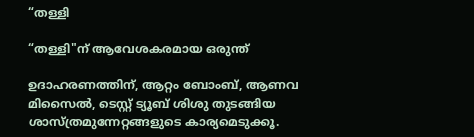“തള്ളി

“തള്ളി"ന് ആവേശകരമായ ഒരുന്ത്

ഉദാഹരണത്തിന്, ആറ്റം ബോംബ്, ആണവ മിസൈല്‍, ടെസ്റ്റ് ട്യൂബ് ശിശു തുടങ്ങിയ ശാസ്ത്രമുന്നേറ്റങ്ങളുടെ കാര്യമെടുക്കൂ.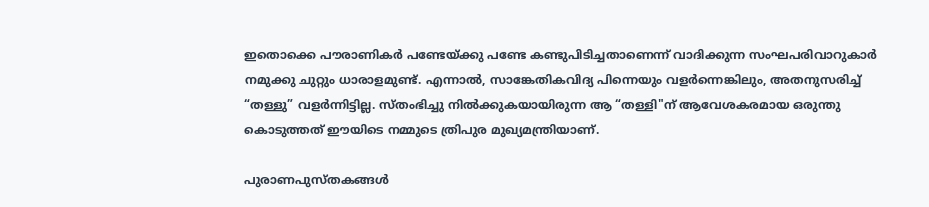ഇതൊക്കെ പൗരാണികര്‍ പണ്ടേയ്ക്കു പണ്ടേ കണ്ടുപിടിച്ചതാണെന്ന് വാദിക്കുന്ന സംഘപരിവാറുകാര്‍ നമുക്കു ചുറ്റും ധാരാളമുണ്ട്. എന്നാല്‍, സാങ്കേതികവിദ്യ പിന്നെയും വളര്‍ന്നെങ്കിലും, അതനുസരിച്ച് “തള്ളു” വളര്‍ന്നിട്ടില്ല. സ്തംഭിച്ചു നില്‍ക്കുകയായിരുന്ന ആ “തള്ളി"ന് ആവേശകരമായ ഒരുന്തു കൊടുത്തത് ഈയിടെ നമ്മുടെ ത്രിപുര മുഖ്യമന്ത്രിയാണ്.

പുരാണപുസ്തകങ്ങള്‍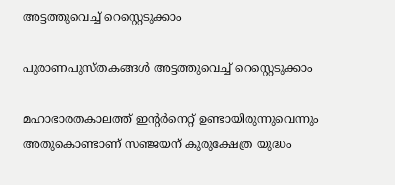അട്ടത്തുവെച്ച് റെസ്റ്റെടുക്കാം

പുരാണപുസ്തകങ്ങള്‍ അട്ടത്തുവെച്ച് റെസ്റ്റെടുക്കാം

മഹാഭാരതകാലത്ത് ഇന്റര്‍നെറ്റ് ഉണ്ടായിരുന്നുവെന്നും അതുകൊണ്ടാണ് സഞ്ജയന് കുരുക്ഷേത്ര യുദ്ധം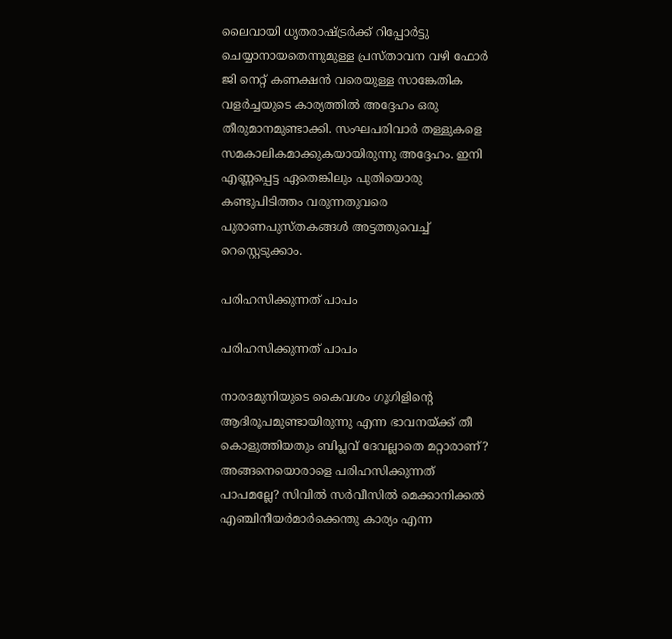ലൈവായി ധൃതരാഷ്ട്ര‍ര്‍ക്ക് റിപ്പോര്‍ട്ടു ചെയ്യാനായതെന്നുമുള്ള പ്രസ്താവന വഴി ഫോര്‍ ജി നെറ്റ് കണക്ഷന്‍ വരെയുള്ള സാങ്കേതിക വളര്‍ച്ചയുടെ കാര്യത്തില്‍ അദ്ദേഹം ഒരു തീരുമാനമുണ്ടാക്കി. സംഘപരിവാര്‍ തള്ളുകളെ സമകാലികമാക്കുകയായിരുന്നു അദ്ദേഹം. ഇനി എണ്ണപ്പെട്ട ഏതെങ്കിലും പുതിയൊരു കണ്ടുപിടിത്തം വരുന്നതുവരെ പുരാണപുസ്തകങ്ങള്‍ അട്ടത്തുവെച്ച് റെസ്റ്റെടുക്കാം.

പരിഹസിക്കുന്നത് പാപം

പരിഹസിക്കുന്നത് പാപം

നാരദമുനിയുടെ കൈവശം ഗൂഗിളിന്റെ ആദിരൂപമുണ്ടായിരുന്നു എന്ന ഭാവനയ്ക്ക് തീ കൊളുത്തിയതും ബിപ്ലവ് ദേവല്ലാതെ മറ്റാരാണ്? അങ്ങനെയൊരാളെ പരിഹസിക്കുന്നത് പാപമല്ലേ? സിവില്‍ സര്‍വീസില്‍ മെക്കാനിക്കല്‍ എഞ്ചിനീയര്‍മാര്‍ക്കെന്തു കാര്യം എന്ന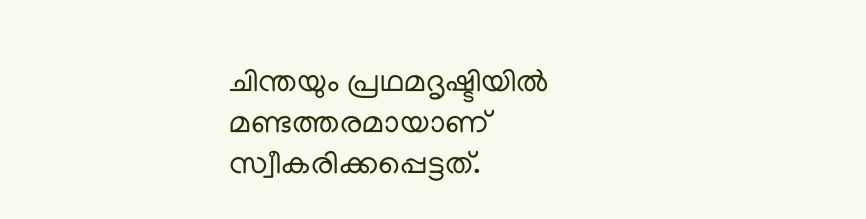ചിന്തയും പ്രഥമദൃഷ്ടിയില്‍ മണ്ടത്തരമായാണ് സ്വീകരിക്കപ്പെട്ടത്.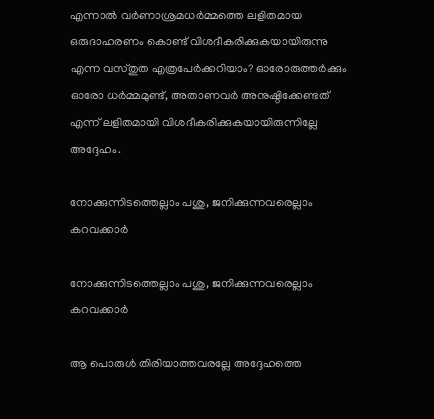എന്നാല്‍ വര്‍ണാശ്രമധര്‍മ്മത്തെ ലളിതമായ ഒരുദാഹരണം കൊണ്ട് വിശദീകരിക്കുകയായിരുന്നു എന്ന വസ്തുത എത്രപേര്‍ക്കറിയാം? ഓരോരുത്തര്‍ക്കും ഓരോ ധര്‍മ്മമുണ്ട്, അതാണവര്‍ അനുഷ്ഠിക്കേണ്ടത് എന്ന് ലളിതമായി വിശദീകരിക്കുകയായിരുന്നില്ലേ അദ്ദേഹം.

നോക്കുന്നിടത്തെല്ലാം പശു, ജനിക്കുന്നവരെല്ലാം കറവക്കാര്‍

നോക്കുന്നിടത്തെല്ലാം പശു, ജനിക്കുന്നവരെല്ലാം കറവക്കാര്‍

ആ പൊരുള്‍ തിരിയാത്തവരല്ലേ അദ്ദേഹത്തെ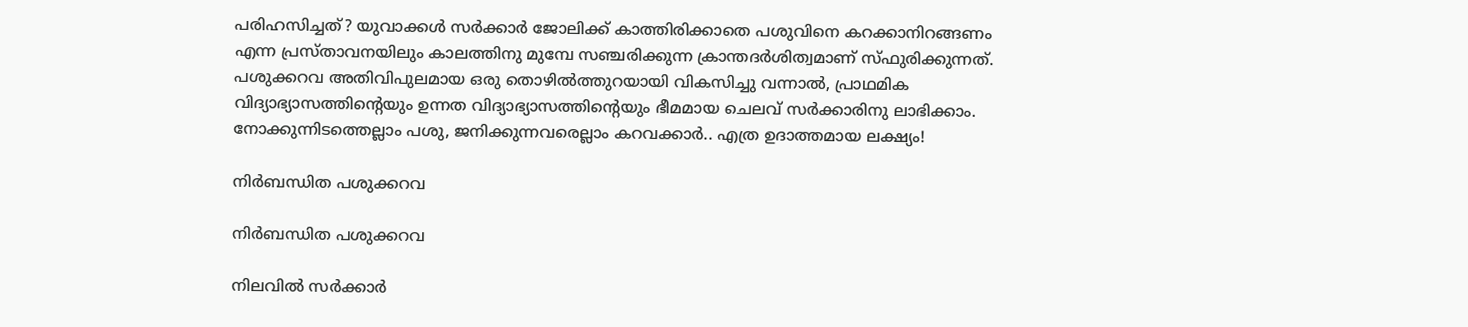പരിഹസിച്ചത്? യുവാക്കള്‍ സര്‍ക്കാര്‍ ജോലിക്ക് കാത്തിരിക്കാതെ പശുവിനെ കറക്കാനിറങ്ങണം എന്ന പ്രസ്താവനയിലും കാലത്തിനു മുമ്പേ സഞ്ചരിക്കുന്ന ക്രാന്തദര്‍ശിത്വമാണ് സ്ഫുരിക്കുന്നത്. പശുക്കറവ അതിവിപുലമായ ഒരു തൊഴില്‍ത്തുറയായി വികസിച്ചു വന്നാല്‍, പ്രാഥമിക വിദ്യാഭ്യാസത്തിന്റെയും ഉന്നത വിദ്യാഭ്യാസത്തിന്റെയും ഭീമമായ ചെലവ് സര്‍ക്കാരിനു ലാഭിക്കാം. നോക്കുന്നിടത്തെല്ലാം പശു, ജനിക്കുന്നവരെല്ലാം കറവക്കാര്‍.. എത്ര ഉദാത്തമായ ലക്ഷ്യം!

നിര്‍ബന്ധിത പശുക്കറവ

നിര്‍ബന്ധിത പശുക്കറവ

നിലവില്‍ സര്‍ക്കാര്‍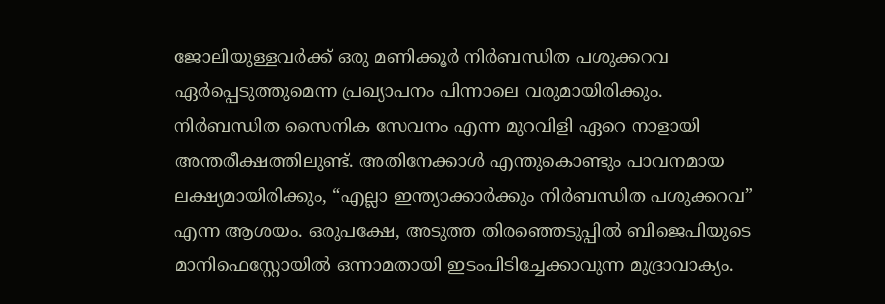ജോലിയുള്ളവര്‍ക്ക് ഒരു മണിക്കൂര്‍ നിര്‍ബന്ധിത പശുക്കറവ ഏര്‍പ്പെടുത്തുമെന്ന പ്രഖ്യാപനം പിന്നാലെ വരുമായിരിക്കും. നിര്‍ബന്ധിത സൈനിക സേവനം എന്ന മുറവിളി ഏറെ നാളായി അന്തരീക്ഷത്തിലുണ്ട്. അതിനേക്കാള്‍ എന്തുകൊണ്ടും പാവനമായ ലക്ഷ്യമായിരിക്കും, “എല്ലാ ഇന്ത്യാക്കാര്‍ക്കും നിര്‍ബന്ധിത പശുക്കറവ” എന്ന ആശയം. ഒരുപക്ഷേ, അടുത്ത തിരഞ്ഞെടുപ്പില്‍ ബിജെപിയുടെ മാനിഫെസ്റ്റോയില്‍ ഒന്നാമതായി ഇടംപിടിച്ചേക്കാവുന്ന മുദ്രാവാക്യം.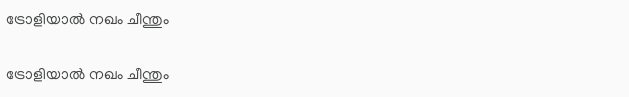ട്രോളിയാൽ നഖം ചീന്തും

ട്രോളിയാൽ നഖം ചീന്തും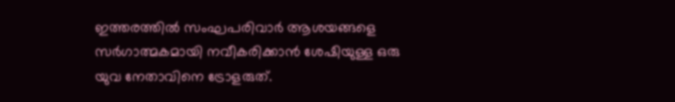ഇത്തരത്തില്‍ സംഘപരിവാര്‍ ആശയങ്ങളെ സര്‍ഗാത്മകമായി നവീകരിക്കാന്‍ ശേഷിയുള്ള ഒരു യുവ നേതാവിനെ ട്രോളരുത്.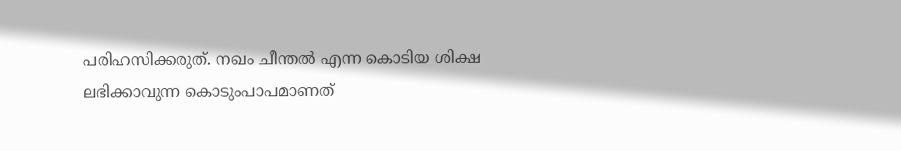പരിഹസിക്കരുത്. നഖം ചീന്തല്‍ എന്ന കൊടിയ ശിക്ഷ ലഭിക്കാവുന്ന കൊടുംപാപമാണത്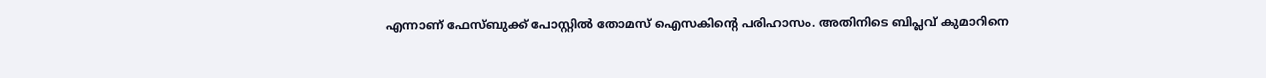എന്നാണ് ഫേസ്ബുക്ക് പോസ്റ്റിൽ തോമസ് ഐസകിന്റെ പരിഹാസം. അതിനിടെ ബിപ്ലവ് കുമാറിനെ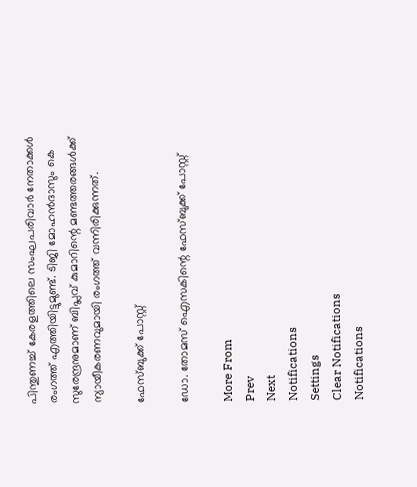പിന്തുണച്ച് കേരളത്തിലെ സംഘപരിവാർ നേതാക്കൾ രംഗത്ത് എത്തിയിട്ടുമുണ്ട്. ടിജി മോഹൻദാസും കെ സുരേന്ദ്രനുമാണ് ബിപ്ലവ് കുമാറിന്റെ മണ്ടത്തരങ്ങൾക്ക് ന്യായീകരണവുമായി രംഗത്ത് വന്നിരിക്കുന്നത്.

ഫേസ്ബുക്ക് പോസ്റ്റ്

ഡോ. തോമസ് ഐസകിന്റെ ഫേസ്ബുക്ക് പോസ്റ്റ്

More From
Prev
Next
Notifications
Settings
Clear Notifications
Notifications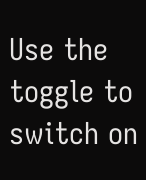Use the toggle to switch on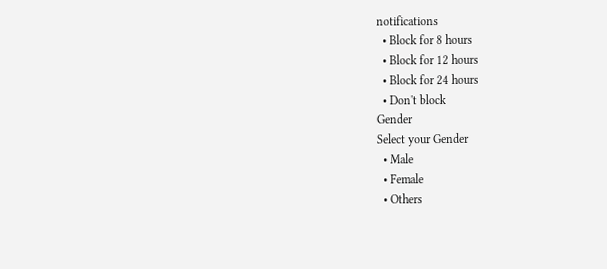notifications
  • Block for 8 hours
  • Block for 12 hours
  • Block for 24 hours
  • Don't block
Gender
Select your Gender
  • Male
  • Female
  • Others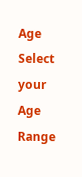Age
Select your Age Range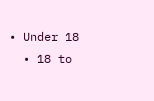• Under 18
  • 18 to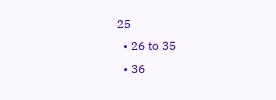25
  • 26 to 35
  • 36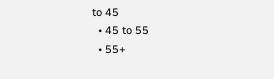to 45
  • 45 to 55
  • 55+